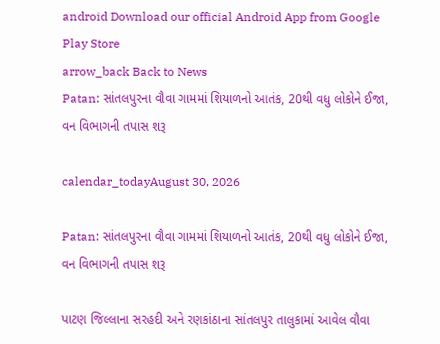android Download our official Android App from Google Play Store
arrow_back Back to News
Patan: સાંતલપુરના વૌવા ગામમાં શિયાળનો આતંક, 20થી વધુ લોકોને ઈજા, વન વિભાગની તપાસ શરૂ

calendar_todayAugust 30, 2026

Patan: સાંતલપુરના વૌવા ગામમાં શિયાળનો આતંક, 20થી વધુ લોકોને ઈજા, વન વિભાગની તપાસ શરૂ

પાટણ જિલ્લાના સરહદી અને રણકાંઠાના સાંતલપુર તાલુકામાં આવેલ વૌવા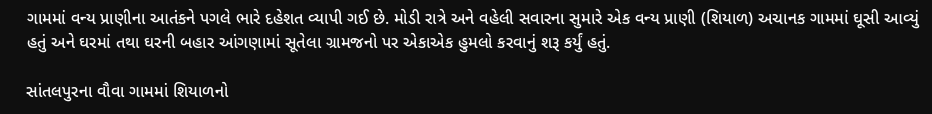ગામમાં વન્ય પ્રાણીના આતંકને પગલે ભારે દહેશત વ્યાપી ગઈ છે. મોડી રાત્રે અને વહેલી સવારના સુમારે એક વન્ય પ્રાણી (શિયાળ) અચાનક ગામમાં ઘૂસી આવ્યું હતું અને ઘરમાં તથા ઘરની બહાર આંગણામાં સૂતેલા ગ્રામજનો પર એકાએક હુમલો કરવાનું શરૂ કર્યું હતું.

સાંતલપુરના વૌવા ગામમાં શિયાળનો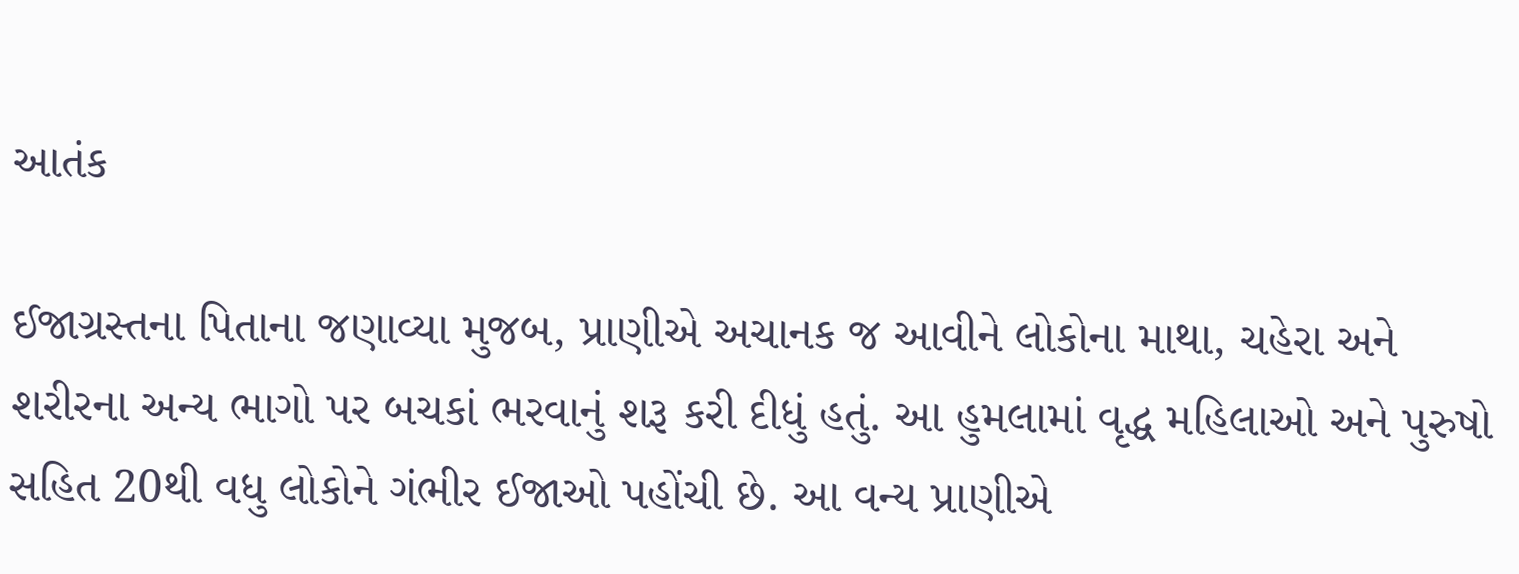આતંક

ઈજાગ્રસ્તના પિતાના જણાવ્યા મુજબ, પ્રાણીએ અચાનક જ આવીને લોકોના માથા, ચહેરા અને શરીરના અન્ય ભાગો પર બચકાં ભરવાનું શરૂ કરી દીધું હતું. આ હુમલામાં વૃદ્ધ મહિલાઓ અને પુરુષો સહિત 20થી વધુ લોકોને ગંભીર ઈજાઓ પહોંચી છે. આ વન્ય પ્રાણીએ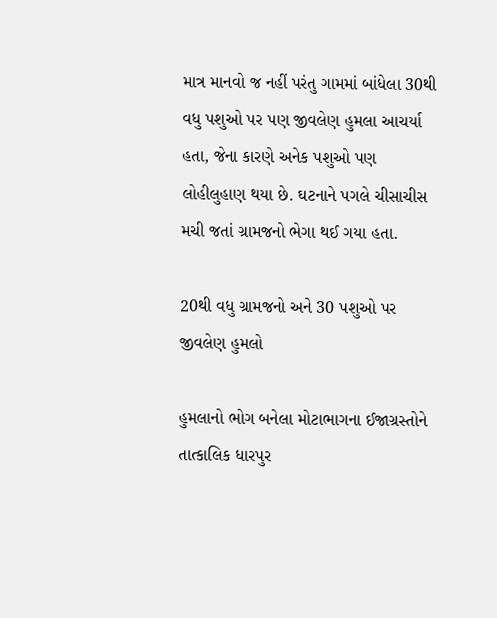માત્ર માનવો જ નહીં પરંતુ ગામમાં બાંધેલા 30થી વધુ પશુઓ પર પણ જીવલેણ હુમલા આચર્યા હતા, જેના કારણે અનેક પશુઓ પણ લોહીલુહાણ થયા છે. ઘટનાને પગલે ચીસાચીસ મચી જતાં ગ્રામજનો ભેગા થઈ ગયા હતા.

20થી વધુ ગ્રામજનો અને 30 પશુઓ પર જીવલેણ હુમલો

હુમલાનો ભોગ બનેલા મોટાભાગના ઈજાગ્રસ્તોને તાત્કાલિક ધારપુર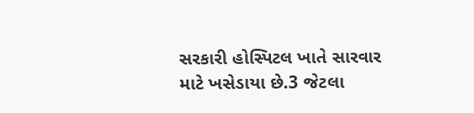સરકારી હોસ્પિટલ ખાતે સારવાર માટે ખસેડાયા છે.3 જેટલા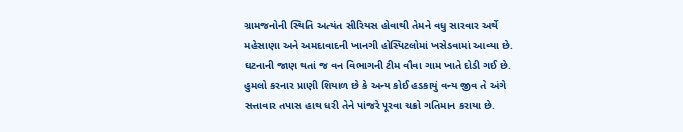ગ્રામજનોની સ્થિતિ અત્યંત સીરિયસ હોવાથી તેમને વધુ સારવાર અર્થે મહેસાણા અને અમદાવાદની ખાનગી હોસ્પિટલોમાં ખસેડવામાં આવ્યા છે. ઘટનાની જાણ થતાં જ વન વિભાગની ટીમ વૌવા ગામ ખાતે દોડી ગઈ છે. હુમલો કરનાર પ્રાણી શિયાળ છે કે અન્ય કોઈ હડકાયું વન્ય જીવ તે અંગે સત્તાવાર તપાસ હાથ ધરી તેને પાંજરે પૂરવા ચક્રો ગતિમાન કરાયા છે.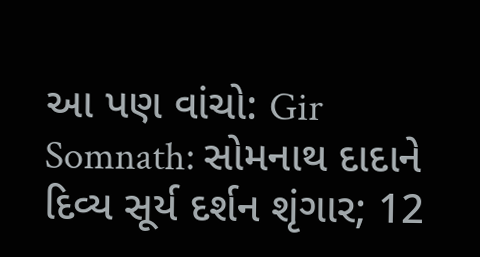આ પણ વાંચો: Gir Somnath: સોમનાથ દાદાને દિવ્ય સૂર્ય દર્શન શૃંગાર; 12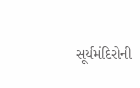સૂર્યમંદિરોની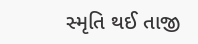સ્મૃતિ થઈ તાજી